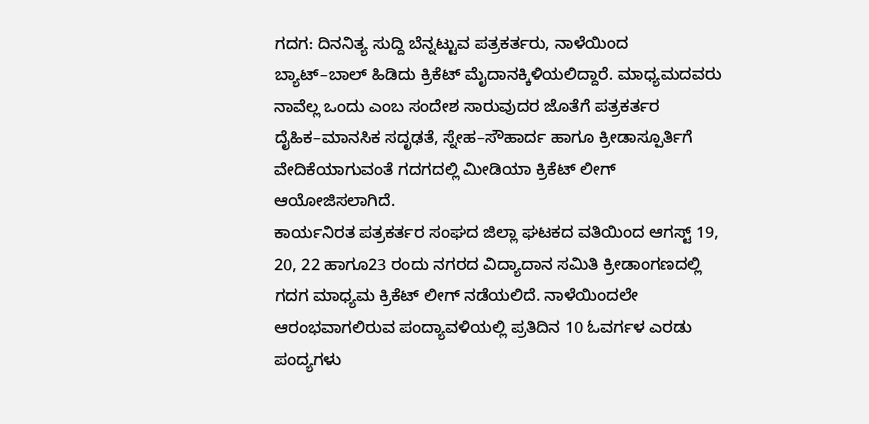ಗದಗ: ದಿನನಿತ್ಯ ಸುದ್ದಿ ಬೆನ್ನಟ್ಟುವ ಪತ್ರಕರ್ತರು, ನಾಳೆಯಿಂದ ಬ್ಯಾಟ್–ಬಾಲ್ ಹಿಡಿದು ಕ್ರಿಕೆಟ್ ಮೈದಾನಕ್ಕಿಳಿಯಲಿದ್ದಾರೆ. ಮಾಧ್ಯಮದವರು ನಾವೆಲ್ಲ ಒಂದು ಎಂಬ ಸಂದೇಶ ಸಾರುವುದರ ಜೊತೆಗೆ ಪತ್ರಕರ್ತರ ದೈಹಿಕ–ಮಾನಸಿಕ ಸದೃಢತೆ, ಸ್ನೇಹ–ಸೌಹಾರ್ದ ಹಾಗೂ ಕ್ರೀಡಾಸ್ಪೂರ್ತಿಗೆ ವೇದಿಕೆಯಾಗುವಂತೆ ಗದಗದಲ್ಲಿ ಮೀಡಿಯಾ ಕ್ರಿಕೆಟ್ ಲೀಗ್ ಆಯೋಜಿಸಲಾಗಿದೆ.
ಕಾರ್ಯನಿರತ ಪತ್ರಕರ್ತರ ಸಂಘದ ಜಿಲ್ಲಾ ಘಟಕದ ವತಿಯಿಂದ ಆಗಸ್ಟ್ 19, 20, 22 ಹಾಗೂ23 ರಂದು ನಗರದ ವಿದ್ಯಾದಾನ ಸಮಿತಿ ಕ್ರೀಡಾಂಗಣದಲ್ಲಿ ಗದಗ ಮಾಧ್ಯಮ ಕ್ರಿಕೆಟ್ ಲೀಗ್ ನಡೆಯಲಿದೆ. ನಾಳೆಯಿಂದಲೇ ಆರಂಭವಾಗಲಿರುವ ಪಂದ್ಯಾವಳಿಯಲ್ಲಿ ಪ್ರತಿದಿನ 10 ಓವರ್ಗಳ ಎರಡು ಪಂದ್ಯಗಳು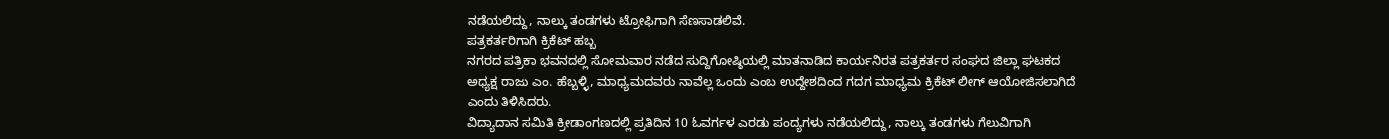ನಡೆಯಲಿದ್ದು, ನಾಲ್ಕು ತಂಡಗಳು ಟ್ರೋಫಿಗಾಗಿ ಸೆಣಸಾಡಲಿವೆ.
ಪತ್ರಕರ್ತರಿಗಾಗಿ ಕ್ರಿಕೆಟ್ ಹಬ್ಬ
ನಗರದ ಪತ್ರಿಕಾ ಭವನದಲ್ಲಿ ಸೋಮವಾರ ನಡೆದ ಸುದ್ದಿಗೋಷ್ಠಿಯಲ್ಲಿ ಮಾತನಾಡಿದ ಕಾರ್ಯನಿರತ ಪತ್ರಕರ್ತರ ಸಂಘದ ಜಿಲ್ಲಾ ಘಟಕದ ಅಧ್ಯಕ್ಷ ರಾಜು ಎಂ. ಹೆಬ್ಬಳ್ಳಿ, ಮಾಧ್ಯಮದವರು ನಾವೆಲ್ಲ ಒಂದು ಎಂಬ ಉದ್ದೇಶದಿಂದ ಗದಗ ಮಾಧ್ಯಮ ಕ್ರಿಕೆಟ್ ಲೀಗ್ ಆಯೋಜಿಸಲಾಗಿದೆ ಎಂದು ತಿಳಿಸಿದರು.
ವಿದ್ಯಾದಾನ ಸಮಿತಿ ಕ್ರೀಡಾಂಗಣದಲ್ಲಿ ಪ್ರತಿದಿನ 10 ಓವರ್ಗಳ ಎರಡು ಪಂದ್ಯಗಳು ನಡೆಯಲಿದ್ದು, ನಾಲ್ಕು ತಂಡಗಳು ಗೆಲುವಿಗಾಗಿ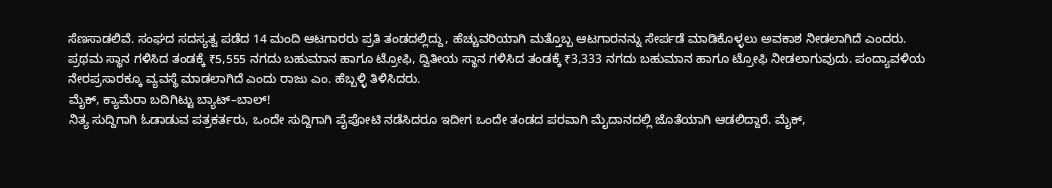ಸೆಣಸಾಡಲಿವೆ. ಸಂಘದ ಸದಸ್ಯತ್ವ ಪಡೆದ 14 ಮಂದಿ ಆಟಗಾರರು ಪ್ರತಿ ತಂಡದಲ್ಲಿದ್ದು, ಹೆಚ್ಚುವರಿಯಾಗಿ ಮತ್ತೊಬ್ಬ ಆಟಗಾರನನ್ನು ಸೇರ್ಪಡೆ ಮಾಡಿಕೊಳ್ಳಲು ಅವಕಾಶ ನೀಡಲಾಗಿದೆ ಎಂದರು.
ಪ್ರಥಮ ಸ್ಥಾನ ಗಳಿಸಿದ ತಂಡಕ್ಕೆ ₹5,555 ನಗದು ಬಹುಮಾನ ಹಾಗೂ ಟ್ರೋಫಿ, ದ್ವಿತೀಯ ಸ್ಥಾನ ಗಳಿಸಿದ ತಂಡಕ್ಕೆ ₹3,333 ನಗದು ಬಹುಮಾನ ಹಾಗೂ ಟ್ರೋಫಿ ನೀಡಲಾಗುವುದು. ಪಂದ್ಯಾವಳಿಯ ನೇರಪ್ರಸಾರಕ್ಕೂ ವ್ಯವಸ್ಥೆ ಮಾಡಲಾಗಿದೆ ಎಂದು ರಾಜು ಎಂ. ಹೆಬ್ಬಳ್ಳಿ ತಿಳಿಸಿದರು.
ಮೈಕ್, ಕ್ಯಾಮೆರಾ ಬದಿಗಿಟ್ಟು ಬ್ಯಾಟ್–ಬಾಲ್!
ನಿತ್ಯ ಸುದ್ದಿಗಾಗಿ ಓಡಾಡುವ ಪತ್ರಕರ್ತರು, ಒಂದೇ ಸುದ್ದಿಗಾಗಿ ಪೈಪೋಟಿ ನಡೆಸಿದರೂ ಇದೀಗ ಒಂದೇ ತಂಡದ ಪರವಾಗಿ ಮೈದಾನದಲ್ಲಿ ಜೊತೆಯಾಗಿ ಆಡಲಿದ್ದಾರೆ. ಮೈಕ್,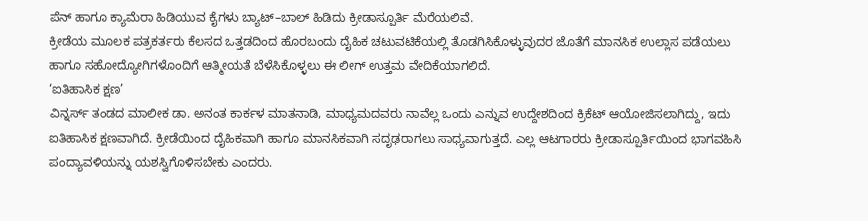ಪೆನ್ ಹಾಗೂ ಕ್ಯಾಮೆರಾ ಹಿಡಿಯುವ ಕೈಗಳು ಬ್ಯಾಟ್–ಬಾಲ್ ಹಿಡಿದು ಕ್ರೀಡಾಸ್ಪೂರ್ತಿ ಮೆರೆಯಲಿವೆ.
ಕ್ರೀಡೆಯ ಮೂಲಕ ಪತ್ರಕರ್ತರು ಕೆಲಸದ ಒತ್ತಡದಿಂದ ಹೊರಬಂದು ದೈಹಿಕ ಚಟುವಟಿಕೆಯಲ್ಲಿ ತೊಡಗಿಸಿಕೊಳ್ಳುವುದರ ಜೊತೆಗೆ ಮಾನಸಿಕ ಉಲ್ಲಾಸ ಪಡೆಯಲು ಹಾಗೂ ಸಹೋದ್ಯೋಗಿಗಳೊಂದಿಗೆ ಆತ್ಮೀಯತೆ ಬೆಳೆಸಿಕೊಳ್ಳಲು ಈ ಲೀಗ್ ಉತ್ತಮ ವೇದಿಕೆಯಾಗಲಿದೆ.
‘ಐತಿಹಾಸಿಕ ಕ್ಷಣ’
ವಿನ್ನರ್ಸ್ ತಂಡದ ಮಾಲೀಕ ಡಾ. ಅನಂತ ಕಾರ್ಕಳ ಮಾತನಾಡಿ, ಮಾಧ್ಯಮದವರು ನಾವೆಲ್ಲ ಒಂದು ಎನ್ನುವ ಉದ್ದೇಶದಿಂದ ಕ್ರಿಕೆಟ್ ಆಯೋಜಿಸಲಾಗಿದ್ದು, ಇದು ಐತಿಹಾಸಿಕ ಕ್ಷಣವಾಗಿದೆ. ಕ್ರೀಡೆಯಿಂದ ದೈಹಿಕವಾಗಿ ಹಾಗೂ ಮಾನಸಿಕವಾಗಿ ಸದೃಢರಾಗಲು ಸಾಧ್ಯವಾಗುತ್ತದೆ. ಎಲ್ಲ ಆಟಗಾರರು ಕ್ರೀಡಾಸ್ಪೂರ್ತಿಯಿಂದ ಭಾಗವಹಿಸಿ ಪಂದ್ಯಾವಳಿಯನ್ನು ಯಶಸ್ವಿಗೊಳಿಸಬೇಕು ಎಂದರು.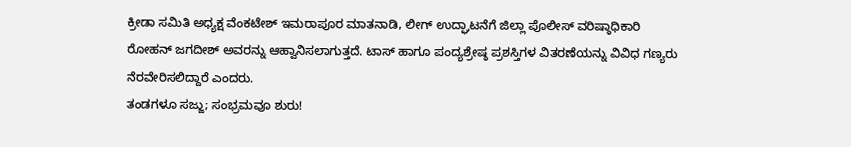ಕ್ರೀಡಾ ಸಮಿತಿ ಅಧ್ಯಕ್ಷ ವೆಂಕಟೇಶ್ ಇಮರಾಪೂರ ಮಾತನಾಡಿ, ಲೀಗ್ ಉದ್ಘಾಟನೆಗೆ ಜಿಲ್ಲಾ ಪೊಲೀಸ್ ವರಿಷ್ಠಾಧಿಕಾರಿ ರೋಹನ್ ಜಗದೀಶ್ ಅವರನ್ನು ಆಹ್ವಾನಿಸಲಾಗುತ್ತದೆ. ಟಾಸ್ ಹಾಗೂ ಪಂದ್ಯಶ್ರೇಷ್ಠ ಪ್ರಶಸ್ತಿಗಳ ವಿತರಣೆಯನ್ನು ವಿವಿಧ ಗಣ್ಯರು ನೆರವೇರಿಸಲಿದ್ದಾರೆ ಎಂದರು.
ತಂಡಗಳೂ ಸಜ್ಜು; ಸಂಭ್ರಮವೂ ಶುರು!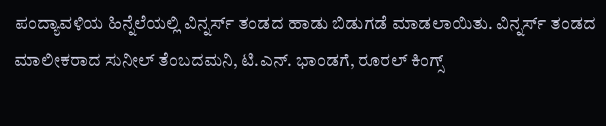ಪಂದ್ಯಾವಳಿಯ ಹಿನ್ನೆಲೆಯಲ್ಲಿ ವಿನ್ನರ್ಸ್ ತಂಡದ ಹಾಡು ಬಿಡುಗಡೆ ಮಾಡಲಾಯಿತು. ವಿನ್ನರ್ಸ್ ತಂಡದ ಮಾಲೀಕರಾದ ಸುನೀಲ್ ತೆಂಬದಮನಿ, ಟಿ.ಎನ್. ಭಾಂಡಗೆ, ರೂರಲ್ ಕಿಂಗ್ಸ್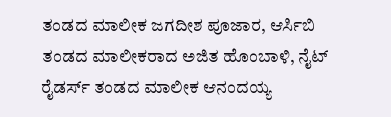ತಂಡದ ಮಾಲೀಕ ಜಗದೀಶ ಪೂಜಾರ, ಆರ್ಸಿಬಿ ತಂಡದ ಮಾಲೀಕರಾದ ಅಜಿತ ಹೊಂಬಾಳಿ, ನೈಟ್ ರೈಡರ್ಸ್ ತಂಡದ ಮಾಲೀಕ ಆನಂದಯ್ಯ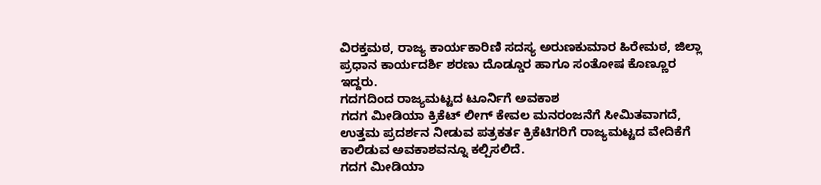ವಿರಕ್ತಮಠ, ರಾಜ್ಯ ಕಾರ್ಯಕಾರಿಣಿ ಸದಸ್ಯ ಅರುಣಕುಮಾರ ಹಿರೇಮಠ, ಜಿಲ್ಲಾ ಪ್ರಧಾನ ಕಾರ್ಯದರ್ಶಿ ಶರಣು ದೊಡ್ಡೂರ ಹಾಗೂ ಸಂತೋಷ ಕೊಣ್ಣೂರ ಇದ್ದರು.
ಗದಗದಿಂದ ರಾಜ್ಯಮಟ್ಟದ ಟೂರ್ನಿಗೆ ಅವಕಾಶ
ಗದಗ ಮೀಡಿಯಾ ಕ್ರಿಕೆಟ್ ಲೀಗ್ ಕೇವಲ ಮನರಂಜನೆಗೆ ಸೀಮಿತವಾಗದೆ, ಉತ್ತಮ ಪ್ರದರ್ಶನ ನೀಡುವ ಪತ್ರಕರ್ತ ಕ್ರಿಕೆಟಿಗರಿಗೆ ರಾಜ್ಯಮಟ್ಟದ ವೇದಿಕೆಗೆ ಕಾಲಿಡುವ ಅವಕಾಶವನ್ನೂ ಕಲ್ಪಿಸಲಿದೆ.
ಗದಗ ಮೀಡಿಯಾ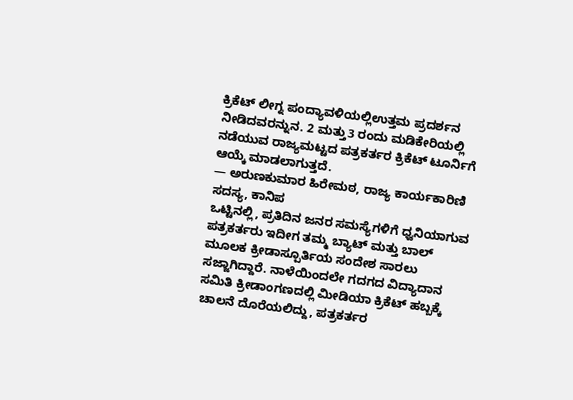ಕ್ರಿಕೆಟ್ ಲೀಗ್ನ ಪಂದ್ಯಾವಳಿಯಲ್ಲಿಉತ್ತಮ ಪ್ರದರ್ಶನ ನೀಡಿದವರನ್ನುನ. 2 ಮತ್ತು3 ರಂದು ಮಡಿಕೇರಿಯಲ್ಲಿ ನಡೆಯುವ ರಾಜ್ಯಮಟ್ಟದ ಪತ್ರಕರ್ತರ ಕ್ರಿಕೆಟ್ ಟೂರ್ನಿಗೆ ಆಯ್ಕೆ ಮಾಡಲಾಗುತ್ತದೆ.
— ಅರುಣಕುಮಾರ ಹಿರೇಮಠ, ರಾಜ್ಯ ಕಾರ್ಯಕಾರಿಣಿ ಸದಸ್ಯ, ಕಾನಿಪ
ಒಟ್ಟಿನಲ್ಲಿ, ಪ್ರತಿದಿನ ಜನರ ಸಮಸ್ಯೆಗಳಿಗೆ ಧ್ವನಿಯಾಗುವ ಪತ್ರಕರ್ತರು ಇದೀಗ ತಮ್ಮ ಬ್ಯಾಟ್ ಮತ್ತು ಬಾಲ್ ಮೂಲಕ ಕ್ರೀಡಾಸ್ಪೂರ್ತಿಯ ಸಂದೇಶ ಸಾರಲು ಸಜ್ಜಾಗಿದ್ದಾರೆ. ನಾಳೆಯಿಂದಲೇ ಗದಗದ ವಿದ್ಯಾದಾನ ಸಮಿತಿ ಕ್ರೀಡಾಂಗಣದಲ್ಲಿ ಮೀಡಿಯಾ ಕ್ರಿಕೆಟ್ ಹಬ್ಬಕ್ಕೆ ಚಾಲನೆ ದೊರೆಯಲಿದ್ದು, ಪತ್ರಕರ್ತರ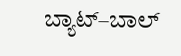ಬ್ಯಾಟ್–ಬಾಲ್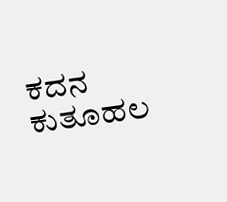ಕದನ ಕುತೂಹಲ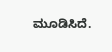ಮೂಡಿಸಿದೆ.